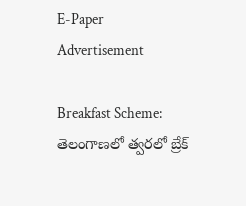E-Paper
Advertisement

Breakfast Scheme: తెలంగాణలో త్వరలో బ్రేక్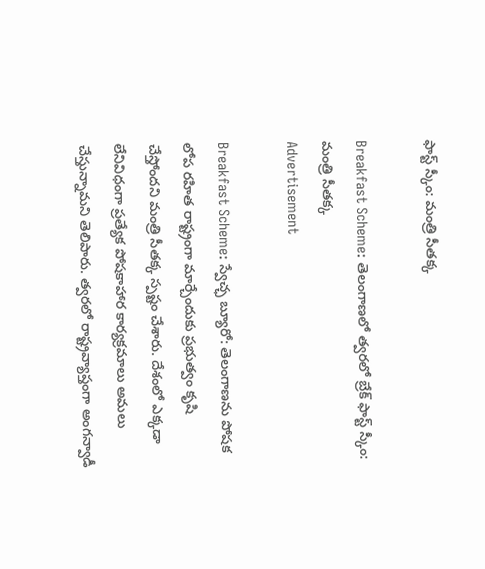ఫాస్ట్ స్కీం: మంత్రి సీతక్క

Breakfast Scheme: తెలంగాణలో త్వరలో బ్రేక్ ఫాస్ట్ స్కీం: మంత్రి సీతక్క
Advertisement

Breakfast Scheme: స్వేచ్ఛ బ్యూరో: తెలంగాణను పోషక లోప రహిత రాష్ట్రంగా మార్చేందుకు ప్రభుత్వం కృషి చేస్తోందని మంత్రి సీతక్క స్పష్టం చేశారు. దేశంలో ఎక్కడా లేనివిధంగా ప్రత్యేక పోషకాహార కార్యక్రమాలు అమలు చేస్తున్నామని తెలిపారు. త్వరలో రాష్ట్రవ్యాప్తంగా అంగన్వాడీ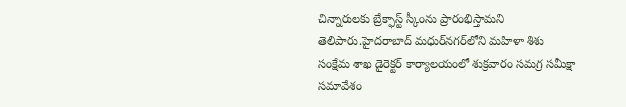చిన్నారులకు బ్రేక్ఫాస్ట్ స్కీంను ప్రారంభిస్తామని తెలిపారు.హైదరాబాద్ మధుర్‌నగర్‌లోని మహిళా శిశు సంక్షేమ శాఖ డైరెక్టర్ కార్యాలయంలో శుక్రవారం సమగ్ర సమీక్షా సమావేశం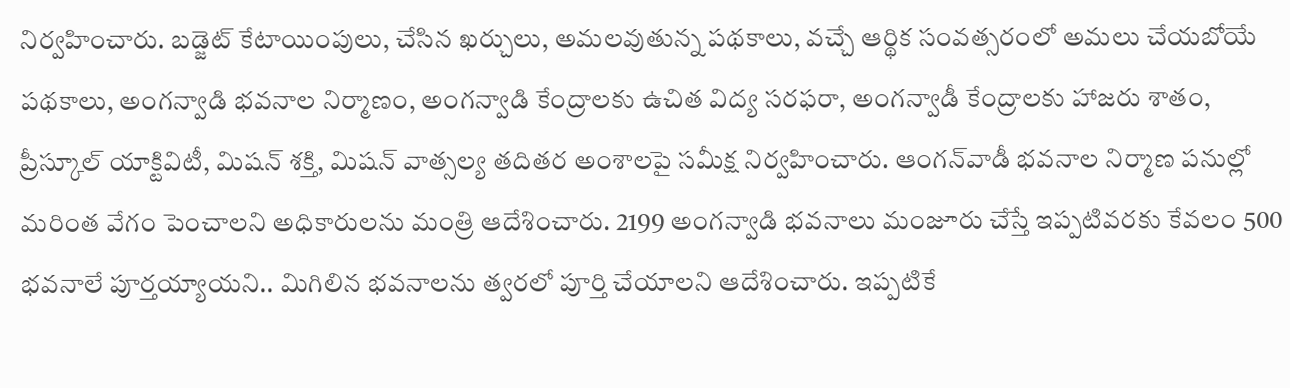నిర్వహించారు. బడ్జెట్ కేటాయింపులు, చేసిన ఖర్చులు, అమలవుతున్న పథకాలు, వచ్చే ఆర్థిక సంవత్సరంలో అమలు చేయబోయే పథకాలు, అంగన్వాడి భవనాల నిర్మాణం, అంగన్వాడి కేంద్రాలకు ఉచిత విద్య సరఫరా, అంగన్వాడీ కేంద్రాలకు హాజరు శాతం, ప్రీస్కూల్ యాక్టివిటీ, మిషన్ శక్తి, మిషన్ వాత్సల్య తదితర అంశాలపై సమీక్ష నిర్వహించారు. ఆంగన్‌వాడీ భవనాల నిర్మాణ పనుల్లో మరింత వేగం పెంచాలని అధికారులను మంత్రి ఆదేశించారు. 2199 అంగన్వాడి భవనాలు మంజూరు చేస్తే ఇప్పటివరకు కేవలం 500 భవనాలే పూర్తయ్యాయని.. మిగిలిన భవనాలను త్వరలో పూర్తి చేయాలని ఆదేశించారు. ఇప్పటికే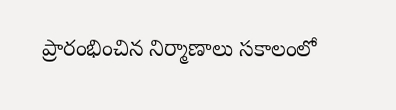ప్రారంభించిన నిర్మాణాలు సకాలంలో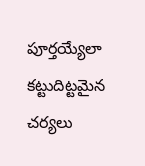పూర్తయ్యేలా కట్టుదిట్టమైన చర్యలు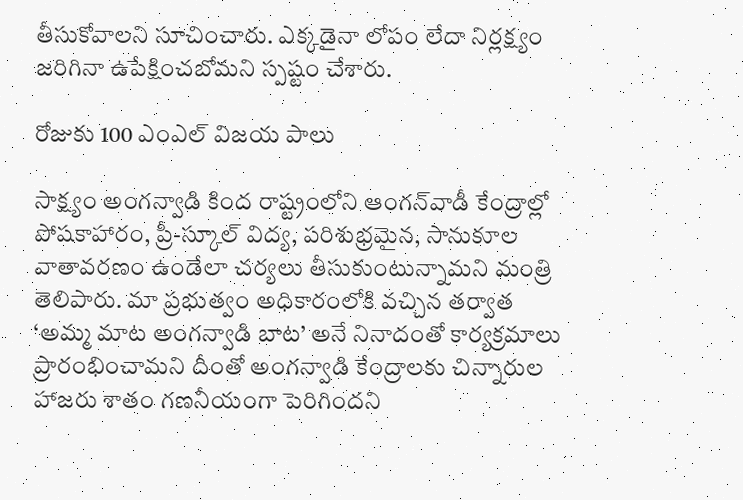తీసుకోవాలని సూచించారు. ఎక్కడైనా లోపం లేదా నిర్లక్ష్యం జరిగినా ఉపేక్షించబోమని స్పష్టం చేశారు.

రోజుకు 100 ఎంఎల్ విజయ పాలు

సాక్ష్యం అంగన్వాడి కింద రాష్ట్రంలోని ఆంగన్‌వాడీ కేంద్రాల్లో పోషకాహారం, ప్రీ-స్కూల్ విద్య, పరిశుభ్రమైన, సానుకూల వాతావరణం ఉండేలా చర్యలు తీసుకుంటున్నామని మంత్రి తెలిపారు. మా ప్రభుత్వం అధికారంలోకి వచ్చిన తర్వాత ‘అమ్మ మాట అంగన్వాడి బాట’ అనే నినాదంతో కార్యక్రమాలు ప్రారంభించామని దీంతో అంగన్వాడి కేంద్రాలకు చిన్నారుల హాజరు శాతం గణనీయంగా పెరిగిందని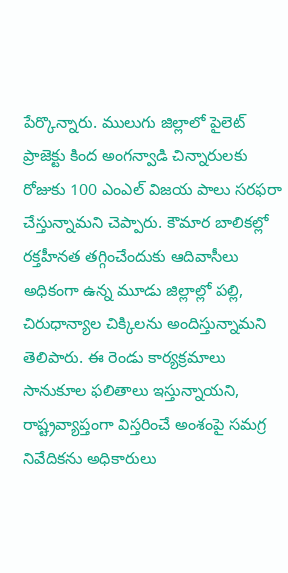పేర్కొన్నారు. ములుగు జిల్లాలో పైలెట్ ప్రాజెక్టు కింద అంగన్వాడి చిన్నారులకు రోజుకు 100 ఎంఎల్ విజయ పాలు సరఫరా చేస్తున్నామని చెప్పారు. కౌమార బాలికల్లో రక్తహీనత తగ్గించేందుకు ఆదివాసీలు అధికంగా ఉన్న మూడు జిల్లాల్లో పల్లి, చిరుధాన్యాల చిక్కిలను అందిస్తున్నామని తెలిపారు. ఈ రెండు కార్యక్రమాలు సానుకూల ఫలితాలు ఇస్తున్నాయని, రాష్ట్రవ్యాప్తంగా విస్తరించే అంశంపై సమగ్ర నివేదికను అధికారులు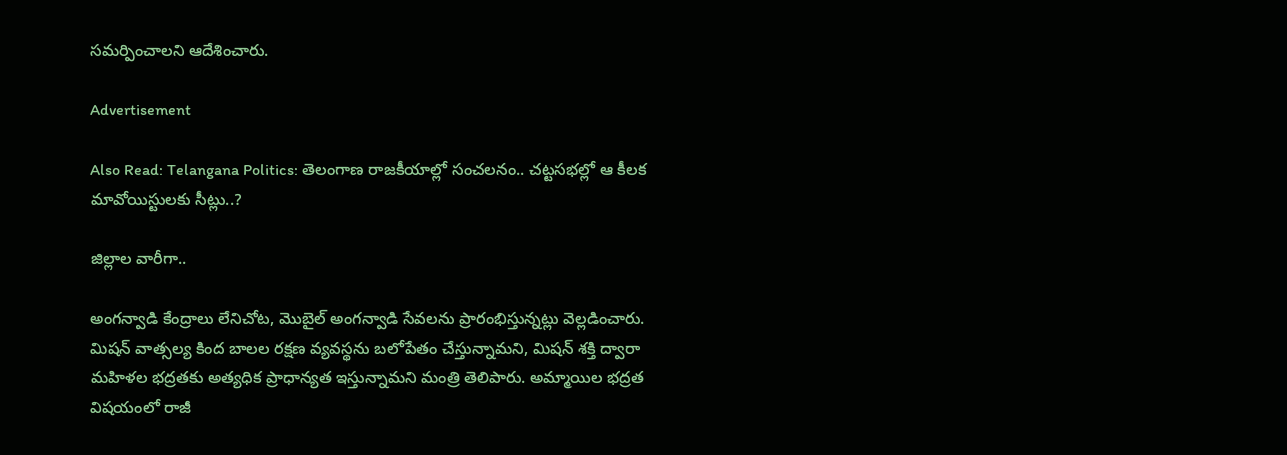సమర్పించాలని ఆదేశించారు.

Advertisement

Also Read: Telangana Politics: తెలంగాణ రాజకీయాల్లో సంచలనం.. చట్టసభల్లో ఆ కీలక మావోయిస్టులకు సీట్లు..?

జిల్లాల వారీగా..

అంగన్వాడి కేంద్రాలు లేనిచోట, మొబైల్ అంగన్వాడి సేవలను ప్రారంభిస్తున్నట్లు వెల్లడించారు. మిషన్ వాత్సల్య కింద బాలల రక్షణ వ్యవస్థను బలోపేతం చేస్తున్నామని, మిషన్ శక్తి ద్వారా మహిళల భద్రతకు అత్యధిక ప్రాధాన్యత ఇస్తున్నామని మంత్రి తెలిపారు. అమ్మాయిల భద్రత విషయంలో రాజీ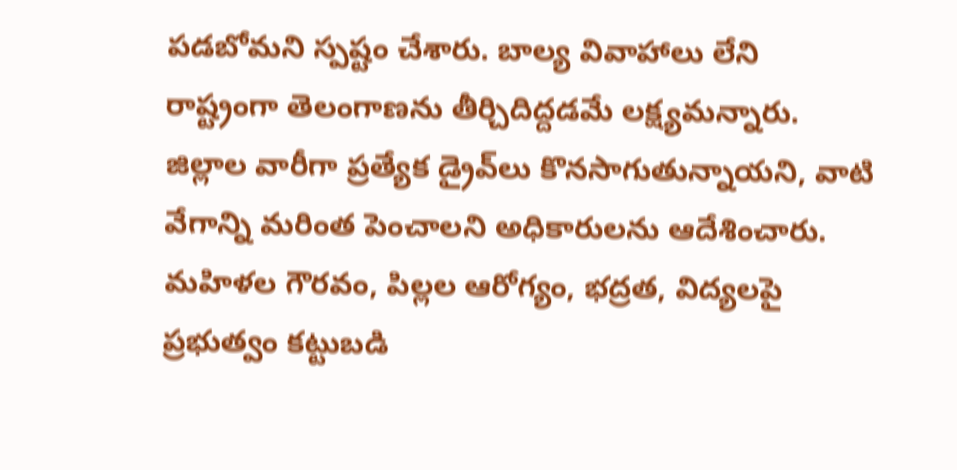పడబోమని స్పష్టం చేశారు. బాల్య వివాహాలు లేని రాష్ట్రంగా తెలంగాణను తీర్చిదిద్దడమే లక్ష్యమన్నారు. జిల్లాల వారీగా ప్రత్యేక డ్రైవ్‌లు కొనసాగుతున్నాయని, వాటి వేగాన్ని మరింత పెంచాలని అధికారులను ఆదేశించారు. మహిళల గౌరవం, పిల్లల ఆరోగ్యం, భద్రత, విద్యలపై ప్రభుత్వం కట్టుబడి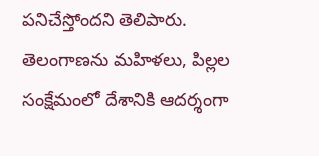పనిచేస్తోందని తెలిపారు. తెలంగాణను మహిళలు, పిల్లల సంక్షేమంలో దేశానికి ఆదర్శంగా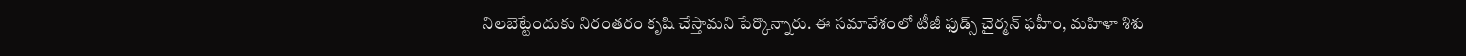నిలబెట్టేందుకు నిరంతరం కృషి చేస్తామని పేర్కొన్నారు. ఈ సమావేశంలో టీజీ ఫుడ్స్ చైర్మన్ ఫహీం, మహిళా శిశు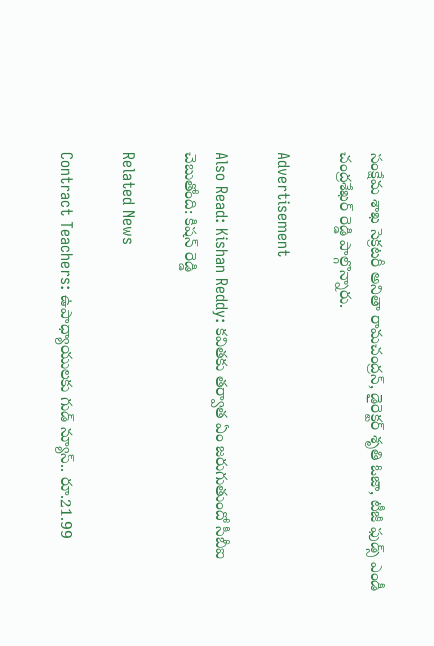సంక్షేమ శాఖ సెక్రటరీ అనితా రామచంద్రన్, డైరెక్టర్ శృతి ఓజా, టీజీ ఫుడ్స్ ఎండీ చంద్రశేఖర్ రెడ్డి పాల్గొన్నారు.

Advertisement

Also Read: Kishan Reddy: కవితకు తర్వాత ఏం జరుగుతుందో సీబీఐ చెబుతోంది: కిషన్ రెడ్డి

Related News

Contract Teachers: ఉపాధ్యాయులకు గుడ్ న్యూస్.. రూ.21.99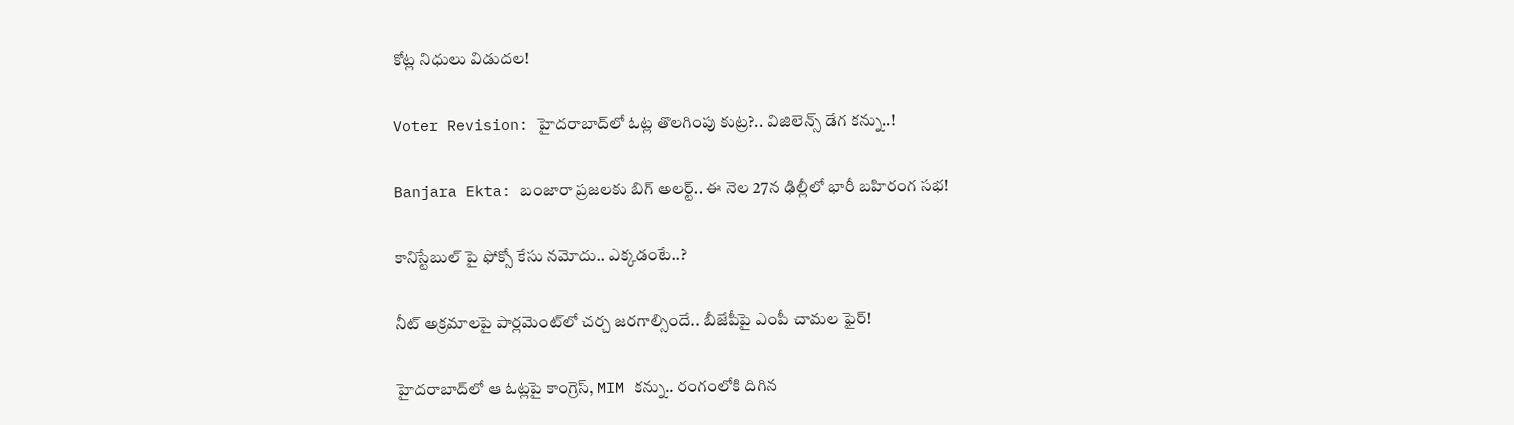కోట్ల నిధులు విడుదల!

Voter Revision: హైదరాబాద్‌లో ఓట్ల తొలగింపు కుట్ర?.. విజిలెన్స్ డేగ కన్ను..!

Banjara Ekta: బంజారా ప్రజలకు బిగ్ అలర్ట్.. ఈ నెల 27న ఢిల్లీలో భారీ బహిరంగ సభ!

కానిస్టేబుల్ పై ఫోక్సో కేసు నమోదు.. ఎక్కడంటే..?

నీట్ అక్రమాలపై పార్లమెంట్‌లో చర్చ జరగాల్సిందే.. బీజేపీపై ఎంపీ చామల ఫైర్!

హైదరాబాద్‌లో ఆ ఓట్లపై కాంగ్రెస్, MIM కన్ను.. రంగంలోకి దిగిన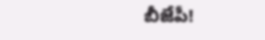బీజేపీ!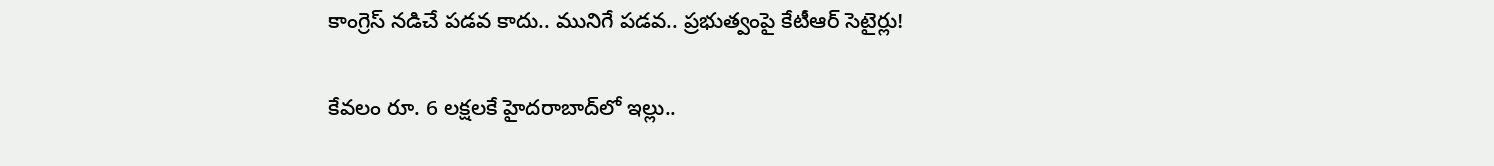కాంగ్రెస్ నడిచే పడవ కాదు.. మునిగే పడవ.. ప్రభుత్వంపై కేటీఆర్ సెటైర్లు!

కేవలం రూ. 6 లక్షలకే హైదరాబాద్‌లో ఇల్లు..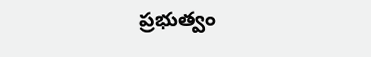ప్రభుత్వం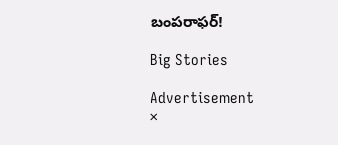బంపరాఫర్!

Big Stories

Advertisement
×